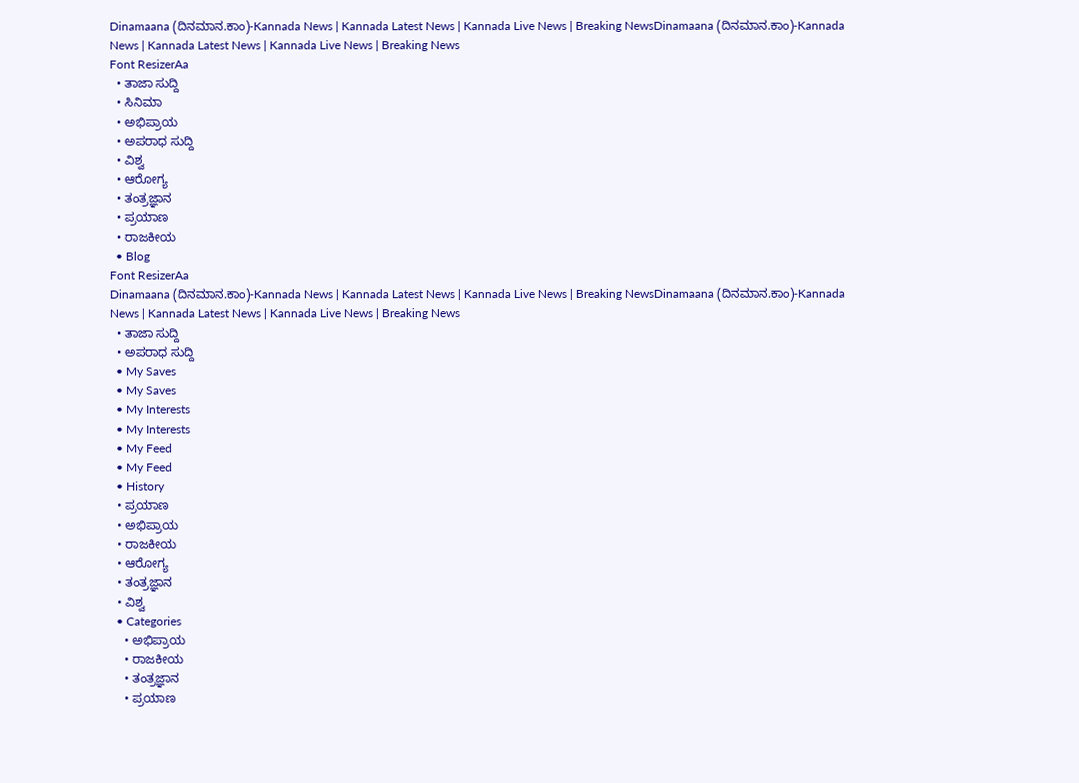Dinamaana (ದಿನಮಾನ.ಕಾಂ)-Kannada News | Kannada Latest News | Kannada Live News | Breaking NewsDinamaana (ದಿನಮಾನ.ಕಾಂ)-Kannada News | Kannada Latest News | Kannada Live News | Breaking News
Font ResizerAa
  • ತಾಜಾ ಸುದ್ದಿ
  • ಸಿನಿಮಾ
  • ಅಭಿಪ್ರಾಯ
  • ಅಪರಾಧ ಸುದ್ದಿ
  • ವಿಶ್ವ
  • ಆರೋಗ್ಯ
  • ತಂತ್ರಜ್ಞಾನ
  • ಪ್ರಯಾಣ
  • ರಾಜಕೀಯ
  • Blog
Font ResizerAa
Dinamaana (ದಿನಮಾನ.ಕಾಂ)-Kannada News | Kannada Latest News | Kannada Live News | Breaking NewsDinamaana (ದಿನಮಾನ.ಕಾಂ)-Kannada News | Kannada Latest News | Kannada Live News | Breaking News
  • ತಾಜಾ ಸುದ್ದಿ
  • ಅಪರಾಧ ಸುದ್ದಿ
  • My Saves
  • My Saves
  • My Interests
  • My Interests
  • My Feed
  • My Feed
  • History
  • ಪ್ರಯಾಣ
  • ಅಭಿಪ್ರಾಯ
  • ರಾಜಕೀಯ
  • ಆರೋಗ್ಯ
  • ತಂತ್ರಜ್ಞಾನ
  • ವಿಶ್ವ
  • Categories
    • ಅಭಿಪ್ರಾಯ
    • ರಾಜಕೀಯ
    • ತಂತ್ರಜ್ಞಾನ
    • ಪ್ರಯಾಣ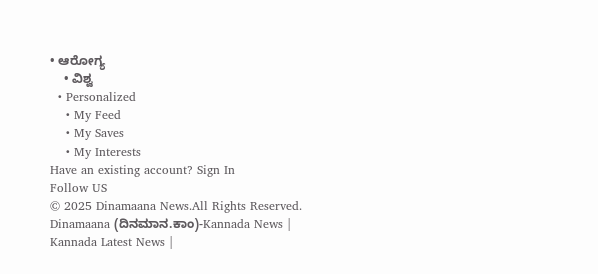• ಆರೋಗ್ಯ
    • ವಿಶ್ವ
  • Personalized
    • My Feed
    • My Saves
    • My Interests
Have an existing account? Sign In
Follow US
© 2025 Dinamaana News.All Rights Reserved.
Dinamaana (ದಿನಮಾನ.ಕಾಂ)-Kannada News | Kannada Latest News |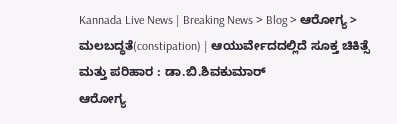Kannada Live News | Breaking News > Blog > ಆರೋಗ್ಯ > ಮಲಬದ್ಧತೆ(constipation) | ಆಯುರ್ವೇದದಲ್ಲಿದೆ ಸೂಕ್ತ ಚಿಕಿತ್ಸೆ ಮತ್ತು ಪರಿಹಾರ : ಡಾ.ಬಿ.ಶಿವಕುಮಾರ್
ಆರೋಗ್ಯ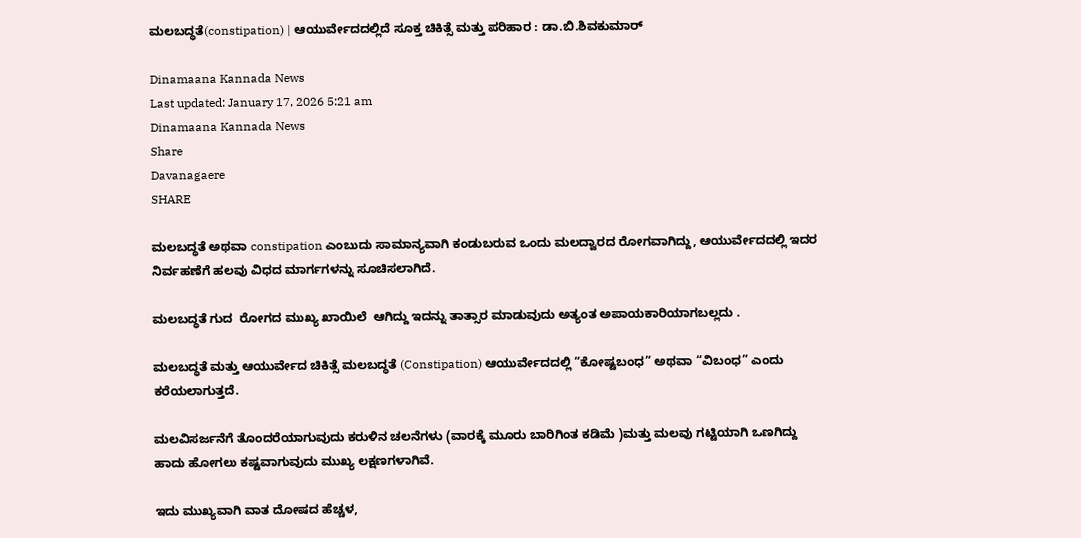ಮಲಬದ್ಧತೆ(constipation) | ಆಯುರ್ವೇದದಲ್ಲಿದೆ ಸೂಕ್ತ ಚಿಕಿತ್ಸೆ ಮತ್ತು ಪರಿಹಾರ : ಡಾ.ಬಿ.ಶಿವಕುಮಾರ್

Dinamaana Kannada News
Last updated: January 17, 2026 5:21 am
Dinamaana Kannada News
Share
Davanagaere
SHARE

ಮಲಬದ್ಧತೆ ಅಥವಾ constipation ಎಂಬುದು ಸಾಮಾನ್ಯವಾಗಿ ಕಂಡುಬರುವ ಒಂದು ಮಲದ್ವಾರದ ರೋಗವಾಗಿದ್ದು, ಆಯುರ್ವೇದದಲ್ಲಿ ಇದರ ನಿರ್ವಹಣೆಗೆ ಹಲವು ವಿಧದ ಮಾರ್ಗಗಳನ್ನು ಸೂಚಿಸಲಾಗಿದೆ.

ಮಲಬದ್ಧತೆ ಗುದ  ರೋಗದ ಮುಖ್ಯ ಖಾಯಿಲೆ  ಆಗಿದ್ದು ಇದನ್ನು ತಾತ್ಸಾರ ಮಾಡುವುದು ಅತ್ಯಂತ ಅಪಾಯಕಾರಿಯಾಗಬಲ್ಲದು .

ಮಲಬದ್ಧತೆ ಮತ್ತು ಆಯುರ್ವೇದ ಚಿಕಿತ್ಸೆ ಮಲಬದ್ಧತೆ (Constipation) ಆಯುರ್ವೇದದಲ್ಲಿ “ಕೋಷ್ಟಬಂಧ” ಅಥವಾ “ವಿಬಂಧ” ಎಂದು ಕರೆಯಲಾಗುತ್ತದೆ.

ಮಲವಿಸರ್ಜನೆಗೆ ತೊಂದರೆಯಾಗುವುದು ಕರುಳಿನ ಚಲನೆಗಳು (ವಾರಕ್ಕೆ ಮೂರು ಬಾರಿಗಿಂತ ಕಡಿಮೆ )ಮತ್ತು ಮಲವು ಗಟ್ಟಿಯಾಗಿ ಒಣಗಿದ್ದು ಹಾದು ಹೋಗಲು ಕಷ್ಟವಾಗುವುದು ಮುಖ್ಯ ಲಕ್ಷಣಗಳಾಗಿವೆ.

ಇದು ಮುಖ್ಯವಾಗಿ ವಾತ ದೋಷದ ಹೆಚ್ಚಳ,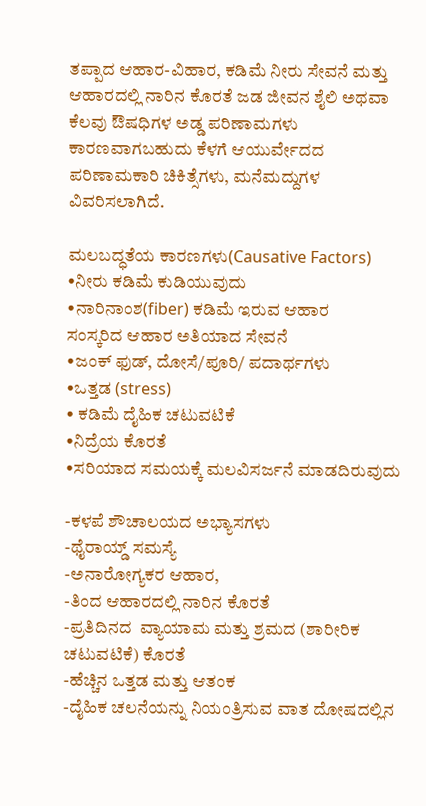ತಪ್ಪಾದ ಆಹಾರ-ವಿಹಾರ, ಕಡಿಮೆ ನೀರು ಸೇವನೆ ಮತ್ತು ಆಹಾರದಲ್ಲಿ ನಾರಿನ ಕೊರತೆ ಜಡ ಜೀವನ ಶೈಲಿ ಅಥವಾ ಕೆಲವು ಔಷಧಿಗಳ ಅಡ್ಡ ಪರಿಣಾಮಗಳು ಕಾರಣವಾಗಬಹುದು ಕೆಳಗೆ ಆಯುರ್ವೇದದ ಪರಿಣಾಮಕಾರಿ ಚಿಕಿತ್ಸೆಗಳು, ಮನೆಮದ್ದುಗಳ ವಿವರಿಸಲಾಗಿದೆ.

ಮಲಬದ್ಧತೆಯ ಕಾರಣಗಳು(Causative Factors)
•ನೀರು ಕಡಿಮೆ ಕುಡಿಯುವುದು
•ನಾರಿನಾಂಶ(fiber) ಕಡಿಮೆ ಇರುವ ಆಹಾರ
ಸಂಸ್ಕರಿದ ಆಹಾರ ಅತಿಯಾದ ಸೇವನೆ
•ಜಂಕ್ ಫುಡ್, ದೋಸೆ/ಪೂರಿ/ ಪದಾರ್ಥಗಳು
•ಒತ್ತಡ (stress)
• ಕಡಿಮೆ ದೈಹಿಕ ಚಟುವಟಿಕೆ
•ನಿದ್ರೆಯ ಕೊರತೆ
•ಸರಿಯಾದ ಸಮಯಕ್ಕೆ ಮಲವಿಸರ್ಜನೆ ಮಾಡದಿರುವುದು

-ಕಳಪೆ ಶೌಚಾಲಯದ ಅಭ್ಯಾಸಗಳು
-ಥೈರಾಯ್ಡ್ ಸಮಸ್ಯೆ
-ಅನಾರೋಗ್ಯಕರ ಆಹಾರ,
-ತಿಂದ ಆಹಾರದಲ್ಲಿ ನಾರಿನ ಕೊರತೆ
-ಪ್ರತಿದಿನದ  ವ್ಯಾಯಾಮ ಮತ್ತು ಶ್ರಮದ (ಶಾರೀರಿಕ ಚಟುವಟಿಕೆ) ಕೊರತೆ
-ಹೆಚ್ಚಿನ ಒತ್ತಡ ಮತ್ತು ಆತಂಕ
-ದೈಹಿಕ ಚಲನೆಯನ್ನು ನಿಯಂತ್ರಿಸುವ ವಾತ ದೋಷದಲ್ಲಿನ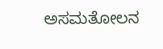ಅಸಮತೋಲನ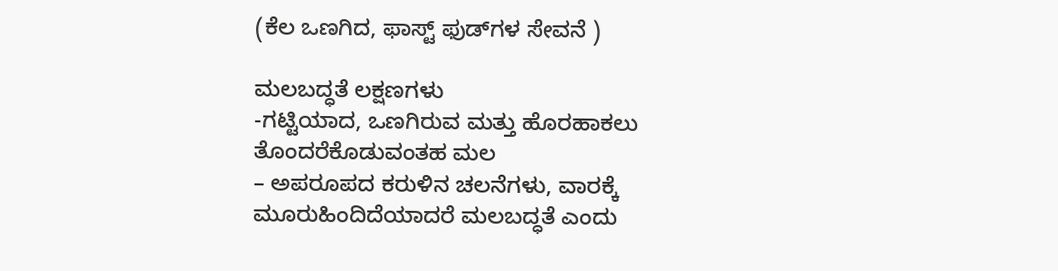(ಕೆಲ ಒಣಗಿದ, ಫಾಸ್ಟ್ ಫುಡ್‌ಗಳ ಸೇವನೆ )

ಮಲಬದ್ಧತೆ ಲಕ್ಷಣಗಳು
-ಗಟ್ಟಿಯಾದ, ಒಣಗಿರುವ ಮತ್ತು ಹೊರಹಾಕಲು ತೊಂದರೆಕೊಡುವಂತಹ ಮಲ
– ಅಪರೂಪದ ಕರುಳಿನ ಚಲನೆಗಳು, ವಾರಕ್ಕೆ ಮೂರುಹಿಂದಿದೆಯಾದರೆ ಮಲಬದ್ಧತೆ ಎಂದು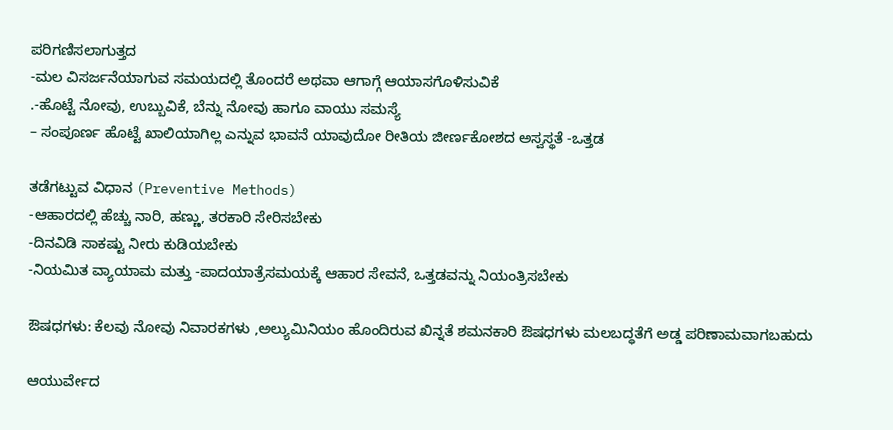ಪರಿಗಣಿಸಲಾಗುತ್ತದ
-ಮಲ ವಿಸರ್ಜನೆಯಾಗುವ ಸಮಯದಲ್ಲಿ ತೊಂದರೆ ಅಥವಾ ಆಗಾಗ್ಗೆ ಆಯಾಸಗೊಳಿಸುವಿಕೆ
.-ಹೊಟ್ಟೆ ನೋವು, ಉಬ್ಬುವಿಕೆ, ಬೆನ್ನು ನೋವು ಹಾಗೂ ವಾಯು ಸಮಸ್ಯೆ
– ಸಂಪೂರ್ಣ ಹೊಟ್ಟೆ ಖಾಲಿಯಾಗಿಲ್ಲ ಎನ್ನುವ ಭಾವನೆ ಯಾವುದೋ ರೀತಿಯ ಜೀರ್ಣಕೋಶದ ಅಸ್ವಸ್ಥತೆ -ಒತ್ತಡ

ತಡೆಗಟ್ಟುವ ವಿಧಾನ (Preventive Methods)
-ಆಹಾರದಲ್ಲಿ ಹೆಚ್ಚು ನಾರಿ, ಹಣ್ಣು, ತರಕಾರಿ ಸೇರಿಸಬೇಕು
-ದಿನವಿಡಿ ಸಾಕಷ್ಟು ನೀರು ಕುಡಿಯಬೇಕು
-ನಿಯಮಿತ ವ್ಯಾಯಾಮ ಮತ್ತು -ಪಾದಯಾತ್ರೆಸಮಯಕ್ಕೆ ಆಹಾರ ಸೇವನೆ, ಒತ್ತಡವನ್ನು ನಿಯಂತ್ರಿಸಬೇಕು

ಔಷಧಗಳು: ಕೆಲವು ನೋವು ನಿವಾರಕಗಳು ,ಅಲ್ಯುಮಿನಿಯಂ ಹೊಂದಿರುವ ಖಿನ್ನತೆ ಶಮನಕಾರಿ ಔಷಧಗಳು ಮಲಬದ್ಧತೆಗೆ ಅಡ್ಡ ಪರಿಣಾಮವಾಗಬಹುದು

ಆಯುರ್ವೇದ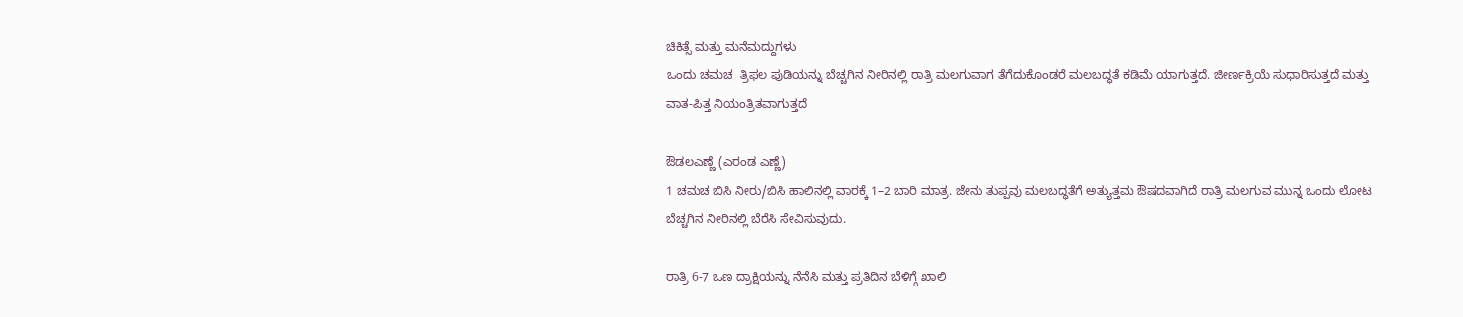ಚಿಕಿತ್ಸೆ ಮತ್ತು ಮನೆಮದ್ದುಗಳು
ಒಂದು ಚಮಚ  ತ್ರಿಫಲ ಪುಡಿಯನ್ನು ಬೆಚ್ಚಗಿನ ನೀರಿನಲ್ಲಿ ರಾತ್ರಿ ಮಲಗುವಾಗ ತೆಗೆದುಕೊಂಡರೆ ಮಲಬದ್ಧತೆ ಕಡಿಮೆ ಯಾಗುತ್ತದೆ. ಜೀರ್ಣಕ್ರಿಯೆ ಸುಧಾರಿಸುತ್ತದೆ ಮತ್ತು ವಾತ-ಪಿತ್ತ ನಿಯಂತ್ರಿತವಾಗುತ್ತದೆ

ಔಡಲಎಣ್ಣೆ (ಎರಂಡ ಎಣ್ಣೆ)
1 ಚಮಚ ಬಿಸಿ ನೀರು/ಬಿಸಿ ಹಾಲಿನಲ್ಲಿ ವಾರಕ್ಕೆ 1–2 ಬಾರಿ ಮಾತ್ರ. ಜೇನು ತುಪ್ಪವು ಮಲಬದ್ಧತೆಗೆ ಅತ್ಯುತ್ತಮ ಔಷದವಾಗಿದೆ ರಾತ್ರಿ ಮಲಗುವ ಮುನ್ನ ಒಂದು ಲೋಟ ಬೆಚ್ಚಗಿನ ನೀರಿನಲ್ಲಿ ಬೆರೆಸಿ ಸೇವಿಸುವುದು.

ರಾತ್ರಿ 6-7 ಒಣ ದ್ರಾಕ್ಷಿಯನ್ನು ನೆನೆಸಿ ಮತ್ತು ಪ್ರತಿದಿನ ಬೆಳಿಗ್ಗೆ ಖಾಲಿ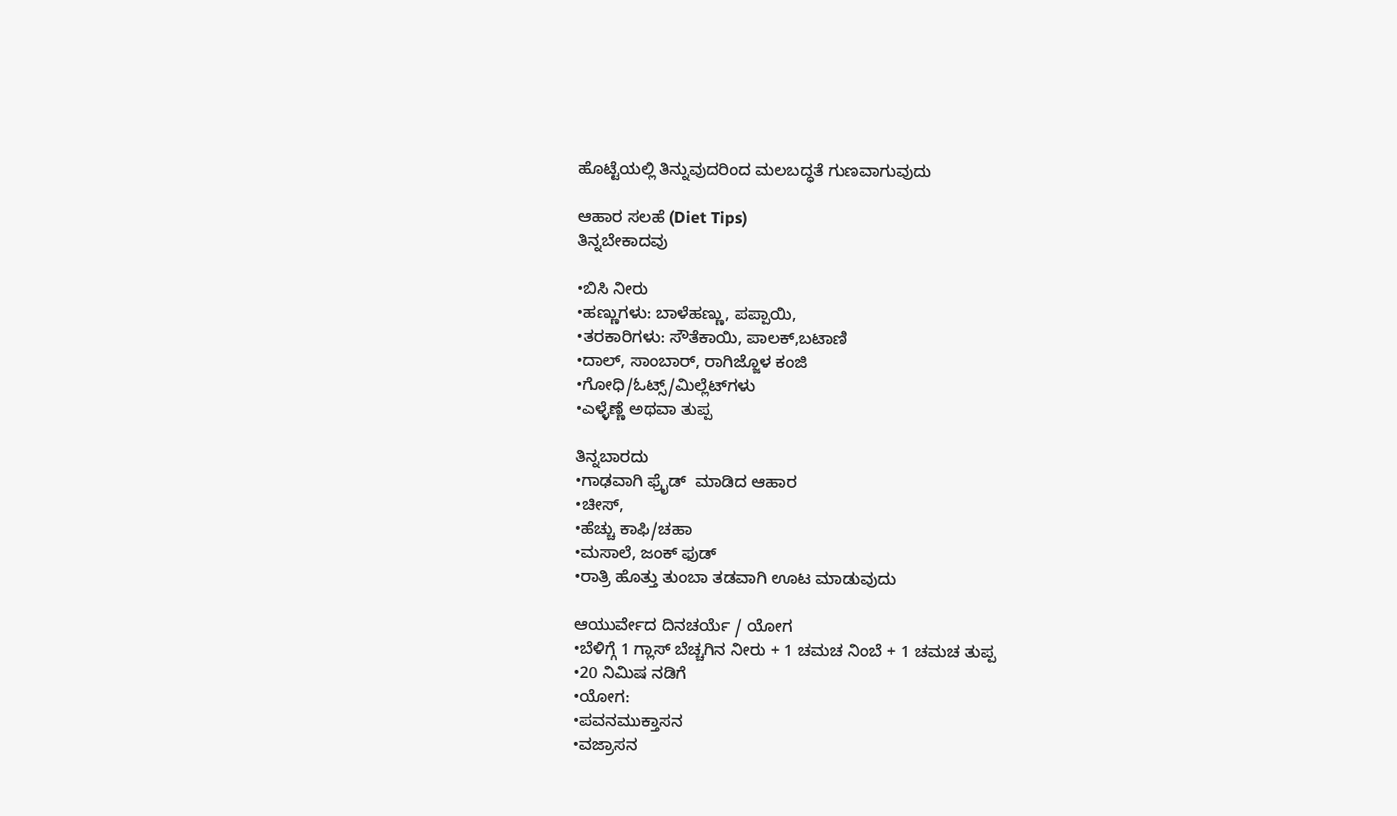ಹೊಟ್ಟೆಯಲ್ಲಿ ತಿನ್ನುವುದರಿಂದ ಮಲಬದ್ಧತೆ ಗುಣವಾಗುವುದು

ಆಹಾರ ಸಲಹೆ (Diet Tips)
ತಿನ್ನಬೇಕಾದವು

•ಬಿಸಿ ನೀರು
•ಹಣ್ಣುಗಳು: ಬಾಳೆಹಣ್ಣು, ಪಪ್ಪಾಯಿ,
•ತರಕಾರಿಗಳು: ಸೌತೆಕಾಯಿ, ಪಾಲಕ್,ಬಟಾಣಿ
•ದಾಲ್, ಸಾಂಬಾರ್, ರಾಗಿಜ್ಜೊಳ ಕಂಜಿ
•ಗೋಧಿ/ಓಟ್ಸ್/ಮಿಲ್ಲೆಟ್‌ಗಳು
•ಎಳ್ಳೆಣ್ಣೆ ಅಥವಾ ತುಪ್ಪ

ತಿನ್ನಬಾರದು
•ಗಾಢವಾಗಿ ಫ್ರೈಡ್  ಮಾಡಿದ ಆಹಾರ
•ಚೀಸ್,
•ಹೆಚ್ಚು ಕಾಫಿ/ಚಹಾ
•ಮಸಾಲೆ, ಜಂಕ್ ಫುಡ್
•ರಾತ್ರಿ ಹೊತ್ತು ತುಂಬಾ ತಡವಾಗಿ ಊಟ ಮಾಡುವುದು

ಆಯುರ್ವೇದ ದಿನಚರ್ಯೆ / ಯೋಗ
•ಬೆಳಿಗ್ಗೆ 1 ಗ್ಲಾಸ್ ಬೆಚ್ಚಗಿನ ನೀರು + 1 ಚಮಚ ನಿಂಬೆ + 1 ಚಮಚ ತುಪ್ಪ
•20 ನಿಮಿಷ ನಡಿಗೆ
•ಯೋಗ:
•ಪವನಮುಕ್ತಾಸನ
•ವಜ್ರಾಸನ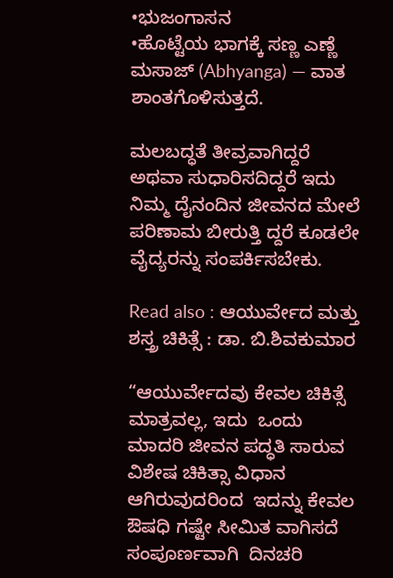•ಭುಜಂಗಾಸನ
•ಹೊಟ್ಟೆಯ ಭಾಗಕ್ಕೆ ಸಣ್ಣ ಎಣ್ಣೆ ಮಸಾಜ್ (Abhyanga) — ವಾತ ಶಾಂತಗೊಳಿಸುತ್ತದೆ.

ಮಲಬದ್ಧತೆ ತೀವ್ರವಾಗಿದ್ದರೆ ಅಥವಾ ಸುಧಾರಿಸದಿದ್ದರೆ ಇದು ನಿಮ್ಮ ದೈನಂದಿನ ಜೀವನದ ಮೇಲೆ ಪರಿಣಾಮ ಬೀರುತ್ತಿ ದ್ದರೆ ಕೂಡಲೇ  ವೈದ್ಯರನ್ನು ಸಂಪರ್ಕಿಸಬೇಕು.

Read also : ಆಯುರ್ವೇದ ಮತ್ತು ಶಸ್ತ್ರ ಚಿಕಿತ್ಸೆ : ಡಾ. ಬಿ.ಶಿವಕುಮಾರ

“ಆಯುರ್ವೇದವು ಕೇವಲ ಚಿಕಿತ್ಸೆ ಮಾತ್ರವಲ್ಲ, ಇದು  ಒಂದು  ಮಾದರಿ ಜೀವನ ಪದ್ಧತಿ ಸಾರುವ  ವಿಶೇಷ ಚಿಕಿತ್ಸಾ ವಿಧಾನ ಆಗಿರುವುದರಿಂದ  ಇದನ್ನು ಕೇವಲ ಔಷಧಿ ಗಷ್ಟೇ ಸೀಮಿತ ವಾಗಿಸದೆ  ಸಂಪೂರ್ಣವಾಗಿ  ದಿನಚರಿ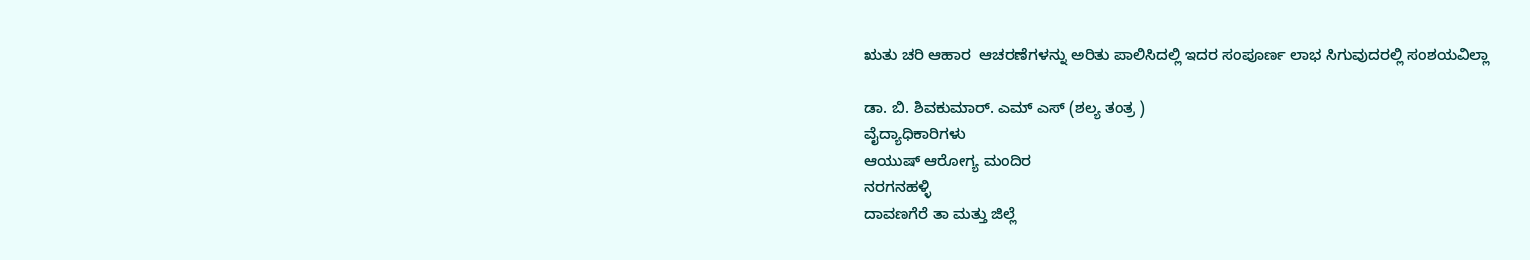ಋತು ಚರಿ ಆಹಾರ  ಆಚರಣೆಗಳನ್ನು ಅರಿತು ಪಾಲಿಸಿದಲ್ಲಿ ಇದರ ಸಂಪೂರ್ಣ ಲಾಭ ಸಿಗುವುದರಲ್ಲಿ ಸಂಶಯವಿಲ್ಲಾ

ಡಾ. ಬಿ. ಶಿವಕುಮಾರ್. ಎಮ್ ಎಸ್ (ಶಲ್ಯ ತಂತ್ರ )
ವೈದ್ಯಾಧಿಕಾರಿಗಳು
ಆಯುಷ್ ಆರೋಗ್ಯ ಮಂದಿರ
ನರಗನಹಳ್ಳಿ
ದಾವಣಗೆರೆ ತಾ ಮತ್ತು ಜಿಲ್ಲೆ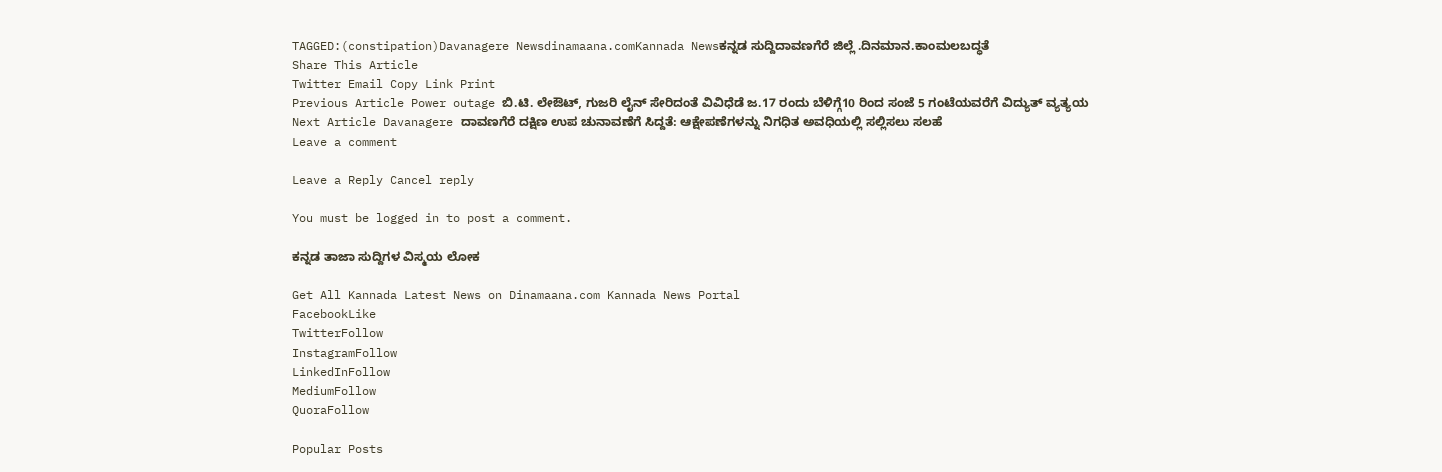TAGGED:(constipation)Davanagere Newsdinamaana.comKannada Newsಕನ್ನಡ ಸುದ್ದಿದಾವಣಗೆರೆ ಜಿಲ್ಲೆ .ದಿನಮಾನ.ಕಾಂಮಲಬದ್ಧತೆ
Share This Article
Twitter Email Copy Link Print
Previous Article Power outage ಬಿ.ಟಿ. ಲೇಔಟ್, ಗುಜರಿ ಲೈನ್ ಸೇರಿದಂತೆ ವಿವಿಧೆಡೆ ಜ.17 ರಂದು ಬೆಳಿಗ್ಗೆ10 ರಿಂದ ಸಂಜೆ 5 ಗಂಟೆಯವರೆಗೆ ವಿದ್ಯುತ್ ವ್ಯತ್ಯಯ
Next Article Davanagere ದಾವಣಗೆರೆ ದಕ್ಷಿಣ ಉಪ ಚುನಾವಣೆಗೆ ಸಿದ್ದತೆ: ಆಕ್ಷೇಪಣೆಗಳನ್ನು ನಿಗಧಿತ ಅವಧಿಯಲ್ಲಿ ಸಲ್ಲಿಸಲು ಸಲಹೆ
Leave a comment

Leave a Reply Cancel reply

You must be logged in to post a comment.

ಕನ್ನಡ ತಾಜಾ ಸುದ್ದಿಗಳ ವಿಸ್ಮಯ ಲೋಕ

Get All Kannada Latest News on Dinamaana.com Kannada News Portal
FacebookLike
TwitterFollow
InstagramFollow
LinkedInFollow
MediumFollow
QuoraFollow

Popular Posts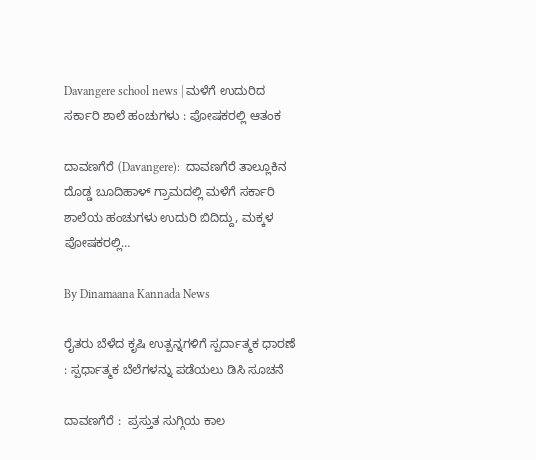Davangere school news | ಮಳೆಗೆ ಉದುರಿದ ಸರ್ಕಾರಿ ಶಾಲೆ ಹಂಚುಗಳು : ಪೋಷಕರಲ್ಲಿ ಆತಂಕ

ದಾವಣಗೆರೆ (Davangere):  ದಾವಣಗೆರೆ ತಾಲ್ಲೂಕಿನ ದೊಡ್ಡ ಬೂದಿಹಾಳ್ ಗ್ರಾಮದಲ್ಲಿ ಮಳೆಗೆ ಸರ್ಕಾರಿ ಶಾಲೆಯ ಹಂಚುಗಳು ಉದುರಿ ಬಿದಿದ್ದು, ಮಕ್ಕಳ ಪೋಷಕರಲ್ಲಿ…

By Dinamaana Kannada News

ರೈತರು ಬೆಳೆದ ಕೃಷಿ ಉತ್ಪನ್ನಗಳಿಗೆ ಸ್ಪರ್ದಾತ್ಮಕ ಧಾರಣೆ : ಸ್ಪರ್ಧಾತ್ಮಕ ಬೆಲೆಗಳನ್ನು ಪಡೆಯಲು ಡಿಸಿ ಸೂಚನೆ

ದಾವಣಗೆರೆ :  ಪ್ರಸ್ತುತ ಸುಗ್ಗಿಯ ಕಾಲ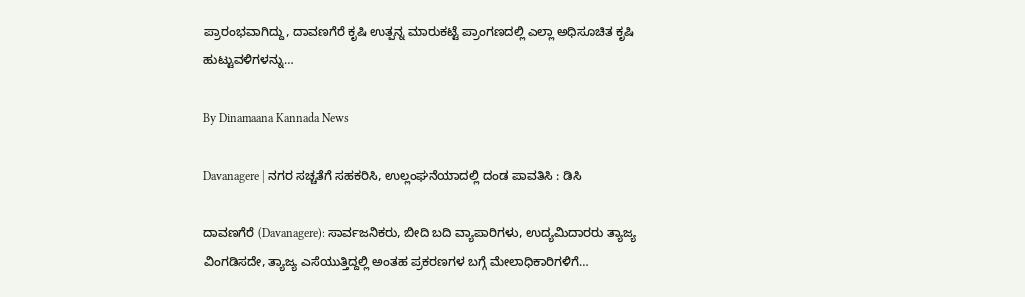ಪ್ರಾರಂಭವಾಗಿದ್ದು, ದಾವಣಗೆರೆ ಕೃಷಿ ಉತ್ಪನ್ನ ಮಾರುಕಟ್ಟೆ ಪ್ರಾಂಗಣದಲ್ಲಿ ಎಲ್ಲಾ ಅಧಿಸೂಚಿತ ಕೃಷಿ ಹುಟ್ಟುವಳಿಗಳನ್ನು…

By Dinamaana Kannada News

Davanagere | ನಗರ ಸಚ್ಚತೆಗೆ ಸಹಕರಿಸಿ, ಉಲ್ಲಂಘನೆಯಾದಲ್ಲಿ ದಂಡ ಪಾವತಿಸಿ : ಡಿಸಿ

ದಾವಣಗೆರೆ (Davanagere): ಸಾರ್ವಜನಿಕರು, ಬೀದಿ ಬದಿ ವ್ಯಾಪಾರಿಗಳು, ಉದ್ಯಮಿದಾರರು ತ್ಯಾಜ್ಯ ವಿಂಗಡಿಸದೇ, ತ್ಯಾಜ್ಯ ಎಸೆಯುತ್ತಿದ್ದಲ್ಲಿ ಅಂತಹ ಪ್ರಕರಣಗಳ ಬಗ್ಗೆ ಮೇಲಾಧಿಕಾರಿಗಳಿಗೆ…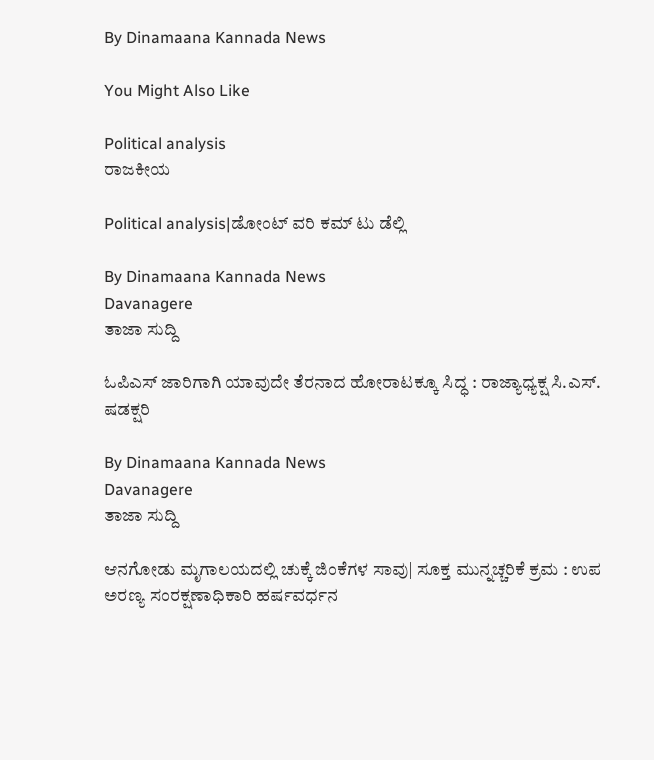By Dinamaana Kannada News

You Might Also Like

Political analysis
ರಾಜಕೀಯ

Political analysis|ಡೋಂಟ್ ವರಿ ಕಮ್ ಟು ಡೆಲ್ಲಿ

By Dinamaana Kannada News
Davanagere
ತಾಜಾ ಸುದ್ದಿ

ಓಪಿಎಸ್ ಜಾರಿಗಾಗಿ ಯಾವುದೇ ತೆರನಾದ ಹೋರಾಟಕ್ಕೂ ಸಿದ್ಧ : ರಾಜ್ಯಾಧ್ಯಕ್ಷ ಸಿ.ಎಸ್. ಷಡಕ್ಷರಿ

By Dinamaana Kannada News
Davanagere
ತಾಜಾ ಸುದ್ದಿ

ಆನಗೋಡು ಮೃಗಾಲಯದಲ್ಲಿ ಚುಕ್ಕೆ ಜಿಂಕೆಗಳ ಸಾವು| ಸೂಕ್ತ ಮುನ್ನಚ್ಚರಿಕೆ ಕ್ರಮ : ಉಪ ಅರಣ್ಯ ಸಂರಕ್ಷಣಾಧಿಕಾರಿ ಹರ್ಷವರ್ಧನ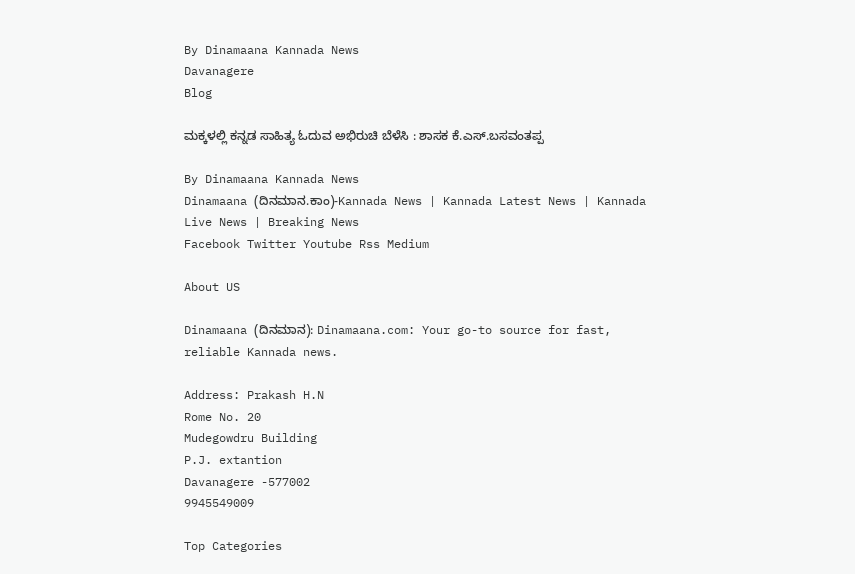By Dinamaana Kannada News
Davanagere
Blog

ಮಕ್ಕಳಲ್ಲಿ ಕನ್ನಡ ಸಾಹಿತ್ಯ ಓದುವ ಅಭಿರುಚಿ ಬೆಳೆಸಿ : ಶಾಸಕ ಕೆ.ಎಸ್.ಬಸವಂತಪ್ಪ

By Dinamaana Kannada News
Dinamaana (ದಿನಮಾನ.ಕಾಂ)-Kannada News | Kannada Latest News | Kannada Live News | Breaking News
Facebook Twitter Youtube Rss Medium

About US

Dinamaana (ದಿನಮಾನ): Dinamaana.com: Your go-to source for fast, reliable Kannada news.

Address: Prakash H.N
Rome No. 20
Mudegowdru Building
P.J. extantion
Davanagere -577002
9945549009

Top Categories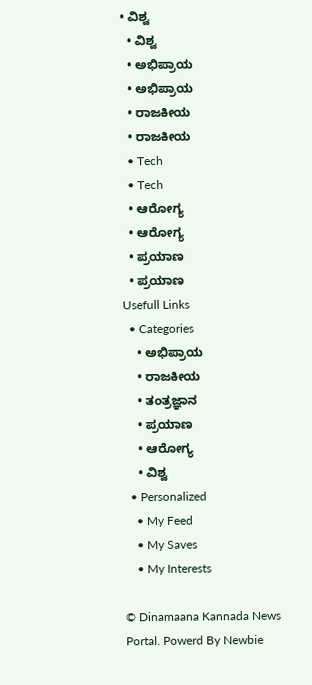• ವಿಶ್ವ
  • ವಿಶ್ವ
  • ಅಭಿಪ್ರಾಯ
  • ಅಭಿಪ್ರಾಯ
  • ರಾಜಕೀಯ
  • ರಾಜಕೀಯ
  • Tech
  • Tech
  • ಆರೋಗ್ಯ
  • ಆರೋಗ್ಯ
  • ಪ್ರಯಾಣ
  • ಪ್ರಯಾಣ
Usefull Links
  • Categories
    • ಅಭಿಪ್ರಾಯ
    • ರಾಜಕೀಯ
    • ತಂತ್ರಜ್ಞಾನ
    • ಪ್ರಯಾಣ
    • ಆರೋಗ್ಯ
    • ವಿಶ್ವ
  • Personalized
    • My Feed
    • My Saves
    • My Interests

© Dinamaana Kannada News Portal. Powerd By Newbie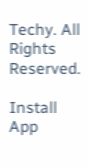Techy. All Rights Reserved.

Install App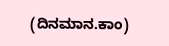(ದಿನಮಾನ.ಕಾಂ)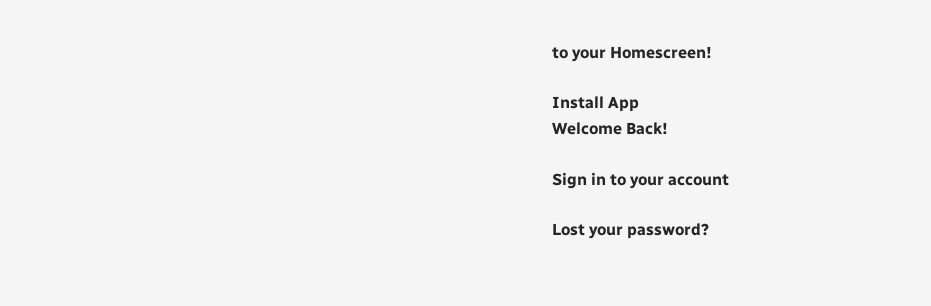to your Homescreen!

Install App
Welcome Back!

Sign in to your account

Lost your password?